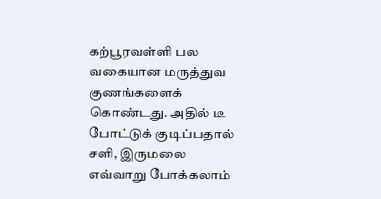கற்பூரவள்ளி பல வகையான மருத்துவ குணங்களைக் கொண்டது. அதில் டீ போட்டுக் குடிப்பதால் சளி, இருமலை எவ்வாறு போக்கலாம்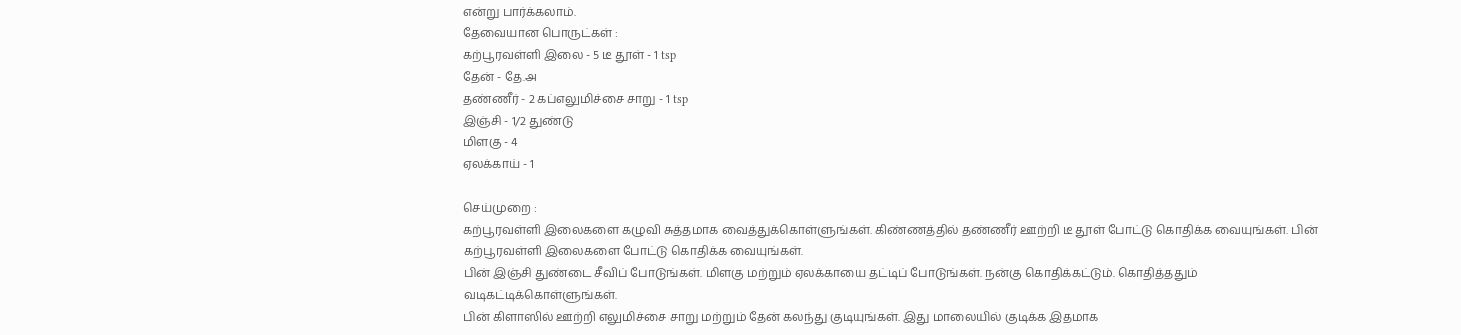என்று பார்க்கலாம்.
தேவையான பொருட்கள் :
கற்பூரவள்ளி இலை - 5 டீ தூள் - 1 tsp
தேன் - தே.அ
தண்ணீர் - 2 கப்எலுமிச்சை சாறு - 1 tsp
இஞ்சி - 1/2 துண்டு
மிளகு - 4
ஏலக்காய் - 1

செய்முறை :
கற்பூரவள்ளி இலைகளை கழுவி சுத்தமாக வைத்துக்கொள்ளுங்கள். கிண்ணத்தில் தண்ணீர் ஊற்றி டீ தூள் போட்டு கொதிக்க வையுங்கள். பின் கற்பூரவள்ளி இலைகளை போட்டு கொதிக்க வையுங்கள்.
பின் இஞ்சி துண்டை சீவிப் போடுங்கள். மிளகு மற்றும் ஏலக்காயை தட்டிப் போடுங்கள். நன்கு கொதிக்கட்டும். கொதித்ததும் வடிகட்டிக்கொள்ளுங்கள்.
பின் கிளாஸில் ஊற்றி எலுமிச்சை சாறு மற்றும் தேன் கலந்து குடியுங்கள். இது மாலையில் குடிக்க இதமாக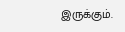இருக்கும்.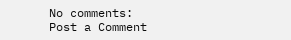No comments:
Post a Comment